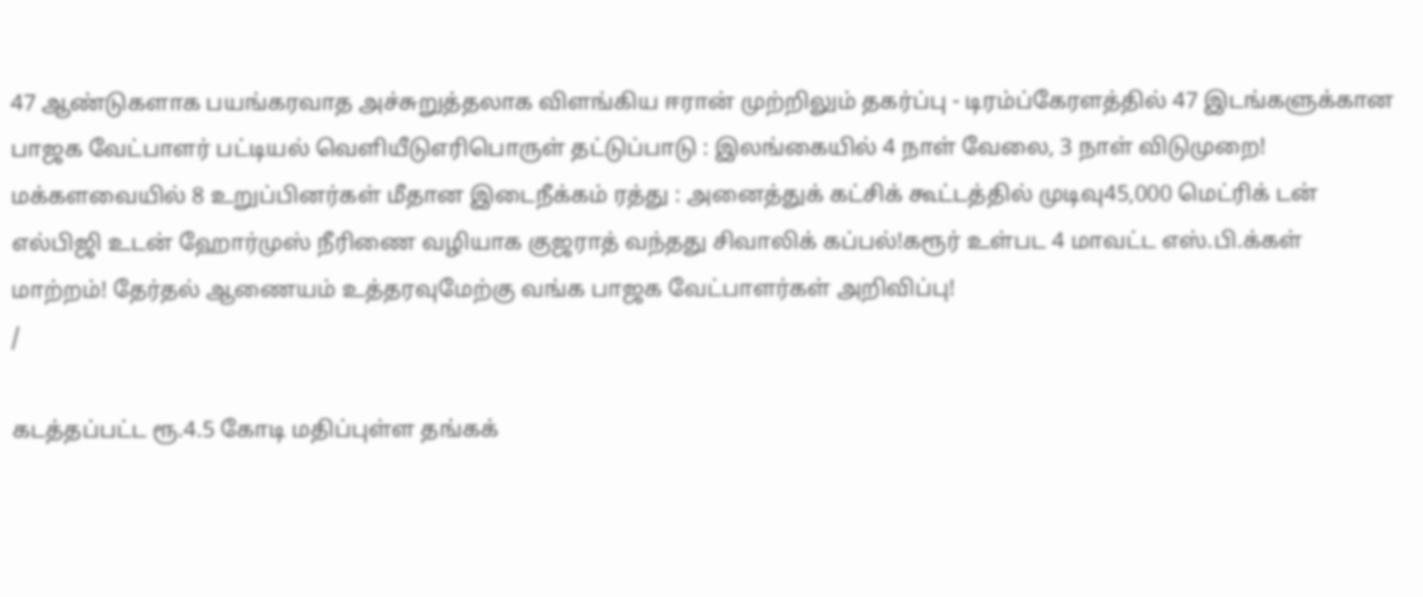47 ஆண்டுகளாக பயங்கரவாத அச்சுறுத்தலாக விளங்கிய ஈரான் முற்றிலும் தகர்ப்பு - டிரம்ப்கேரளத்தில் 47 இடங்களுக்கான பாஜக வேட்பாளர் பட்டியல் வெளியீடுஎரிபொருள் தட்டுப்பாடு : இலங்கையில் 4 நாள் வேலை, 3 நாள் விடுமுறை! மக்களவையில் 8 உறுப்பினர்கள் மீதான இடைநீக்கம் ரத்து : அனைத்துக் கட்சிக் கூட்டத்தில் முடிவு45,000 மெட்ரிக் டன் எல்பிஜி உடன் ஹோர்முஸ் நீரிணை வழியாக குஜராத் வந்தது சிவாலிக் கப்பல்!கரூர் உள்பட 4 மாவட்ட எஸ்.பி.க்கள் மாற்றம்! தேர்தல் ஆணையம் உத்தரவுமேற்கு வங்க பாஜக வேட்பாளர்கள் அறிவிப்பு!
/

கடத்தப்பட்ட ரூ.4.5 கோடி மதிப்புள்ள தங்கக்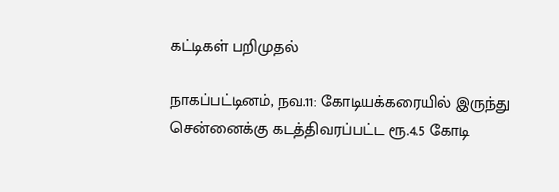கட்டிகள் பறிமுதல்

நாகப்பட்டினம், நவ.11: கோடியக்கரையில் இருந்து சென்னைக்கு கடத்திவரப்பட்ட ரூ.4.5 கோடி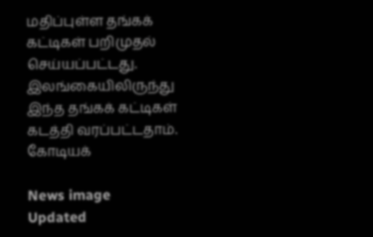மதிப்புள்ள தங்கக் கட்டிகள் பறிமுதல் செய்யப்பட்டது. இலங்கையிலிருந்து இந்த தங்கக் கட்டிகள் கடத்தி வரப்பட்டதாம். கோடியக்

News image
Updated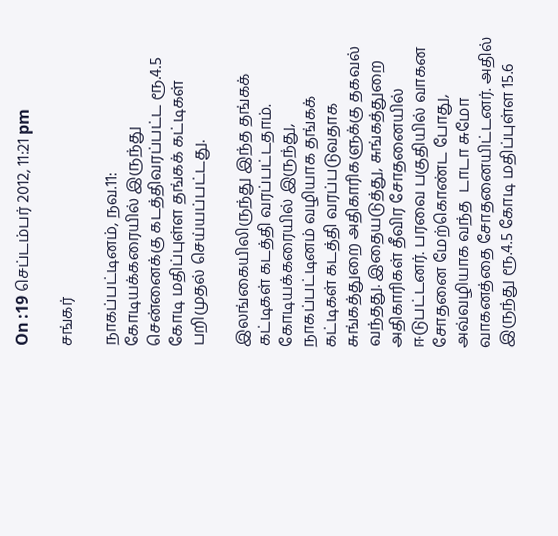On :19 செப்டம்பர் 2012, 11:21 pm

சங்கர்

நாகப்பட்டினம், நவ.11: கோடியக்கரையில் இருந்து சென்னைக்கு கடத்திவரப்பட்ட ரூ.4.5 கோடி மதிப்புள்ள தங்கக் கட்டிகள் பறிமுதல் செய்யப்பட்டது.

இலங்கையிலிருந்து இந்த தங்கக் கட்டிகள் கடத்தி வரப்பட்டதாம். கோடியக்கரையில் இருந்து, நாகப்பட்டினம் வழியாக தங்கக் கட்டிகள் கடத்தி வரப்படுவதாக சுங்கத்துறை அதிகாரிகளுக்கு தகவல் வந்தது. இதையடுத்து, சுங்கத்துறை அதிகாரிகள் தீவிர சோதனையில் ஈடுபட்டனர். பரவை பகுதியில் வாகன சோதனை மேற்கொண்ட போது, அவ்வழியாக வந்த  டாடா சுமோ வாகனத்தை சோதனையிட்டனர். அதில் இருந்து ரூ.4.5 கோடி மதிப்புள்ள 15.6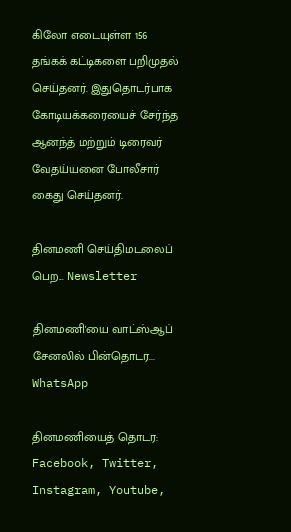கிலோ எடையுள்ள 156 தங்கக் கட்டிகளை பறிமுதல் செய்தனர். இதுதொடர்பாக கோடியக்கரையைச் சேர்ந்த ஆனந்த் மற்றும் டிரைவர் வேதய்யனை போலீசார் கைது செய்தனர்.

தினமணி செய்திமடலைப் பெற... Newsletter

தினமணி'யை வாட்ஸ்ஆப் சேனலில் பின்தொடர... WhatsApp

தினமணியைத் தொடர: Facebook, Twitter, Instagram, Youtube,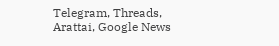Telegram, Threads, Arattai, Google News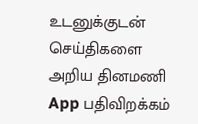உடனுக்குடன் செய்திகளை அறிய தினமணி App பதிவிறக்கம்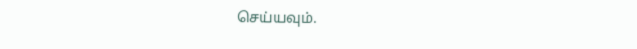செய்யவும்.